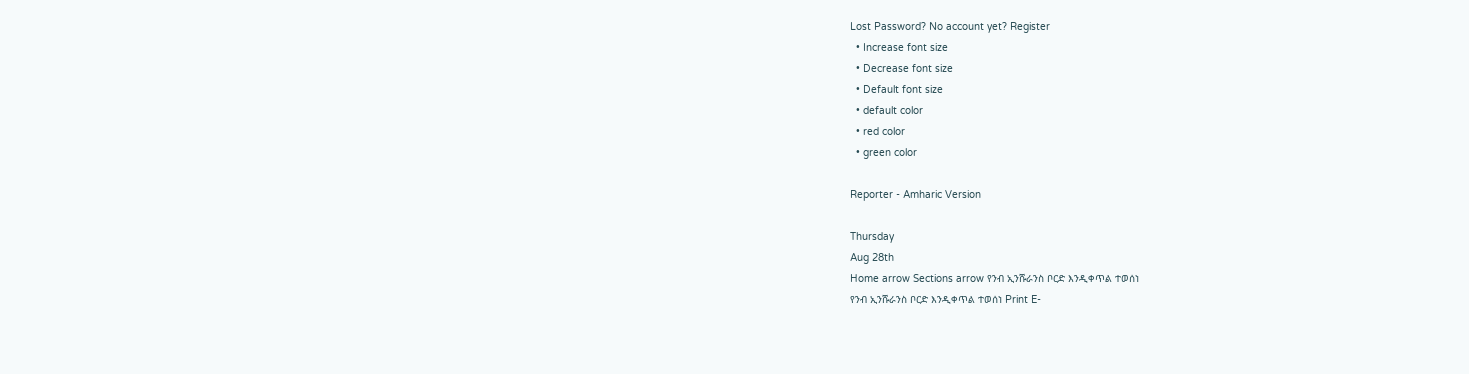Lost Password? No account yet? Register
  • Increase font size
  • Decrease font size
  • Default font size
  • default color
  • red color
  • green color

Reporter - Amharic Version

Thursday
Aug 28th
Home arrow Sections arrow የንብ ኢንሹራንስ ቦርድ እንዲቀጥል ተወሰነ
የንብ ኢንሹራንስ ቦርድ እንዲቀጥል ተወሰነ Print E-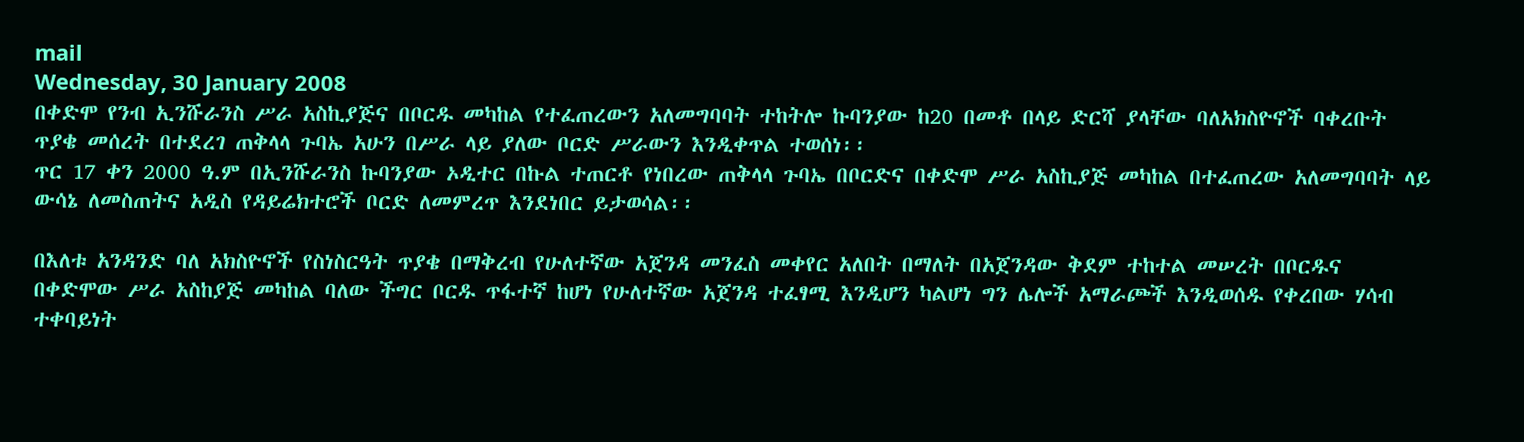mail
Wednesday, 30 January 2008
በቀድሞ የንብ ኢንሹራንስ ሥራ አስኪያጅና በቦርዱ መካከል የተፈጠረውን አለመግባባት ተከትሎ ኩባንያው ከ20 በመቶ በላይ ድርሻ ያላቸው ባለአክስዮኖች ባቀረቡት ጥያቄ መሰረት በተደረገ ጠቅላላ ጉባኤ አሁን በሥራ ላይ ያለው ቦርድ ሥራውን እንዲቀጥል ተወሰነ፡፡
ጥር 17 ቀን 2000 ዓ.ም በኢንሹራንስ ኩባንያው ኦዲተር በኩል ተጠርቶ የነበረው ጠቅላላ ጉባኤ በቦርድና በቀድሞ ሥራ አስኪያጅ መካከል በተፈጠረው አለመግባባት ላይ ውሳኔ ለመስጠትና አዲስ የዳይሬክተሮች ቦርድ ለመምረጥ እንደነበር ይታወሳል፡፡

በእለቱ አንዳንድ ባለ አክስዮኖች የስነስርዓት ጥያቄ በማቅረብ የሁለተኛው አጀንዳ መንፈስ መቀየር አለበት በማለት በአጀንዳው ቅደም ተከተል መሠረት በቦርዱና በቀድሞው ሥራ አስከያጅ መካከል ባለው ችግር ቦርዱ ጥፋተኛ ከሆነ የሁለተኛው አጀንዳ ተፈፃሚ እንዲሆን ካልሆነ ግን ሌሎች አማራጮች እንዲወሰዱ የቀረበው ሃሳብ ተቀባይነት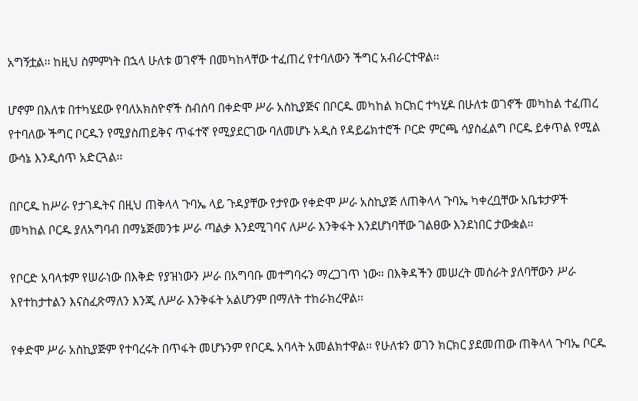አግኝቷል፡፡ ከዚህ ስምምነት በኋላ ሁለቱ ወገኖች በመካከላቸው ተፈጠረ የተባለውን ችግር አብራርተዋል፡፡

ሆኖም በእለቱ በተካሄደው የባለአክስዮኖች ስብሰባ በቀድሞ ሥራ አስኪያጅና በቦርዱ መካከል ክርክር ተካሂዶ በሁለቱ ወገኖች መካከል ተፈጠረ የተባለው ችግር ቦርዱን የሚያስጠይቅና ጥፋተኛ የሚያደርገው ባለመሆኑ አዲስ የዳይሬክተሮች ቦርድ ምርጫ ሳያስፈልግ ቦርዱ ይቀጥል የሚል ውሳኔ እንዲሰጥ አድርጓል፡፡

በቦርዱ ከሥራ የታገዱትና በዚህ ጠቅላላ ጉባኤ ላይ ጉዳያቸው የታየው የቀድሞ ሥራ አስኪያጅ ለጠቅላላ ጉባኤ ካቀረቧቸው አቤቱታዎች መካከል ቦርዱ ያለአግባብ በማኔጅመንቱ ሥራ ጣልቃ እንደሚገባና ለሥራ እንቅፋት እንደሆነባቸው ገልፀው እንደነበር ታውቋል፡፡

የቦርድ አባላቱም የሠራነው በእቅድ የያዝነውን ሥራ በአግባቡ መተግባሩን ማረጋገጥ ነው፡፡ በእቅዳችን መሠረት መሰራት ያለባቸውን ሥራ እየተከታተልን እናስፈጽማለን እንጂ ለሥራ እንቅፋት አልሆንም በማለት ተከራክረዋል፡፡

የቀድሞ ሥራ አስኪያጅም የተባረሩት በጥፋት መሆኑንም የቦርዱ አባላት አመልክተዋል፡፡ የሁለቱን ወገን ክርክር ያደመጠው ጠቅላላ ጉባኤ ቦርዱ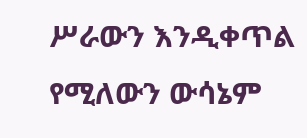ሥራውን እንዲቀጥል የሚለውን ውሳኔም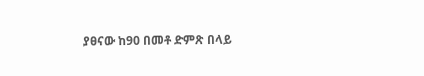ያፀናው ከ90 በመቶ ድምጽ በላይ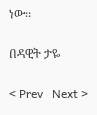ነው፡፡

በዳዊት ታዬ

< Prev   Next >